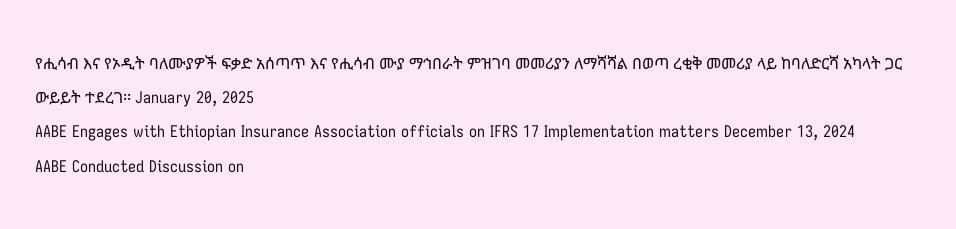የሒሳብ እና የኦዲት ባለሙያዎች ፍቃድ አሰጣጥ እና የሒሳብ ሙያ ማኅበራት ምዝገባ መመሪያን ለማሻሻል በወጣ ረቂቅ መመሪያ ላይ ከባለድርሻ አካላት ጋር ውይይት ተደረገ፡፡ January 20, 2025
AABE Engages with Ethiopian Insurance Association officials on IFRS 17 Implementation matters December 13, 2024
AABE Conducted Discussion on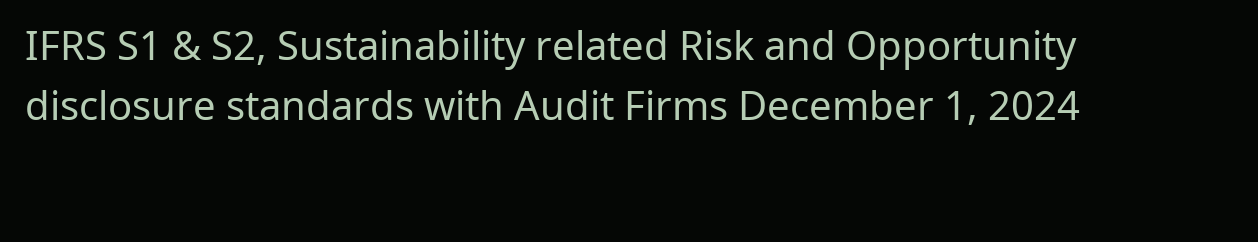IFRS S1 & S2, Sustainability related Risk and Opportunity disclosure standards with Audit Firms December 1, 2024